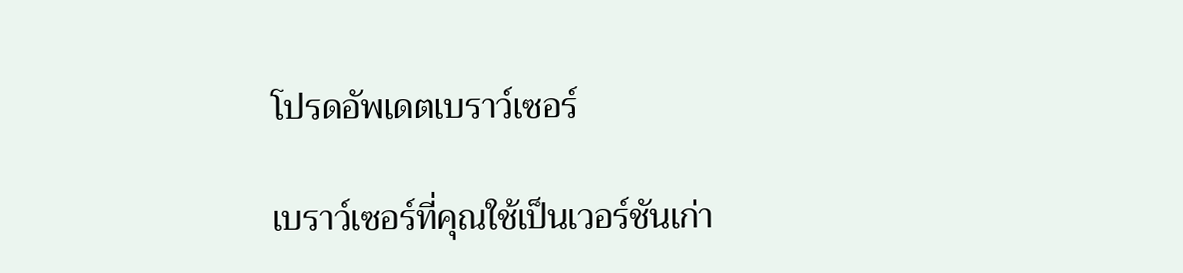โปรดอัพเดตเบราว์เซอร์

เบราว์เซอร์ที่คุณใช้เป็นเวอร์ชันเก่า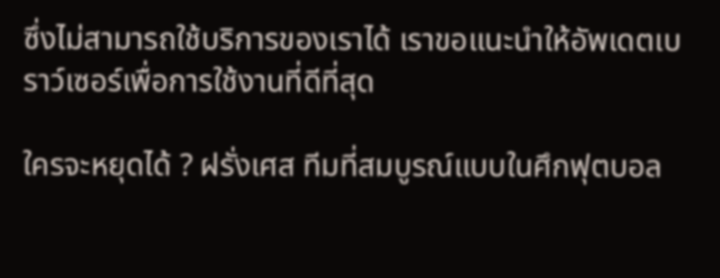ซึ่งไม่สามารถใช้บริการของเราได้ เราขอแนะนำให้อัพเดตเบราว์เซอร์เพื่อการใช้งานที่ดีที่สุด

ใครจะหยุดได้ ? ฝรั่งเศส ทีมที่สมบูรณ์แบบในศึกฟุตบอล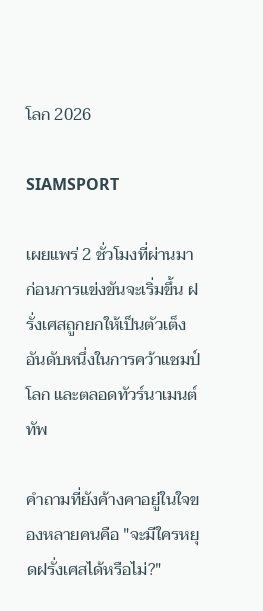โลก 2026

SIAMSPORT

เผยแพร่ 2 ชั่วโมงที่ผ่านมา
ก่อนการแข่งขันจะเริ่มขึ้น ฝรั่งเศสถูกยกให้เป็นตัวเต็งอันดับหนึ่งในการคว้าแชมป์โลก และตลอดทัวร์นาเมนต์ทัพ

คำถามที่ยังค้างคาอยู่ในใจของหลายคนคือ "จะมีใครหยุดฝรั่งเศสได้หรือไม่?"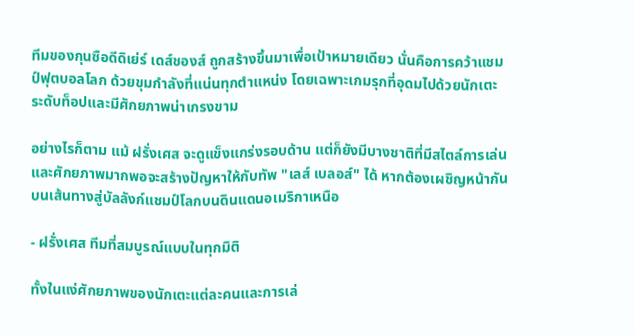ทีมของกุนซือดีดิเย่ร์ เดส์ชองส์ ถูกสร้างขึ้นมาเพื่อเป้าหมายเดียว นั่นคือการคว้าแชมป์ฟุตบอลโลก ด้วยขุมกำลังที่แน่นทุกตำแหน่ง โดยเฉพาะเกมรุกที่อุดมไปด้วยนักเตะระดับท็อปและมีศักยภาพน่าเกรงขาม

อย่างไรก็ตาม แม้ ฝรั่งเศส จะดูแข็งแกร่งรอบด้าน แต่ก็ยังมีบางชาติที่มีสไตล์การเล่นและศักยภาพมากพอจะสร้างปัญหาให้กับทัพ "เลส์ เบลอส์" ได้ หากต้องเผชิญหน้ากันบนเส้นทางสู่บัลลังก์แชมป์โลกบนดินแดนอเมริกาเหนือ

- ฝรั่งเศส ทีมที่สมบูรณ์แบบในทุกมิติ

ทั้งในแง่ศักยภาพของนักเตะแต่ละคนและการเล่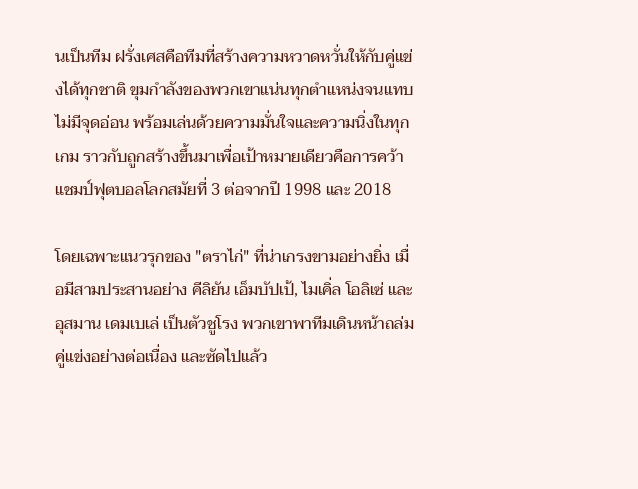นเป็นทีม ฝรั่งเศสคือทีมที่สร้างความหวาดหวั่นให้กับคู่แข่งได้ทุกชาติ ขุมกำลังของพวกเขาแน่นทุกตำแหน่งจนแทบไม่มีจุดอ่อน พร้อมเล่นด้วยความมั่นใจและความนิ่งในทุกเกม ราวกับถูกสร้างขึ้นมาเพื่อเป้าหมายเดียวคือการคว้าแชมป์ฟุตบอลโลกสมัยที่ 3 ต่อจากปี 1998 และ 2018

โดยเฉพาะแนวรุกของ "ตราไก่" ที่น่าเกรงขามอย่างยิ่ง เมื่อมีสามประสานอย่าง คีลิยัน เอ็มบัปเป้, ไมเคิ่ล โอลิเซ่ และ อุสมาน เดมเบเล่ เป็นตัวชูโรง พวกเขาพาทีมเดินหน้าถล่มคู่แข่งอย่างต่อเนื่อง และซัดไปแล้ว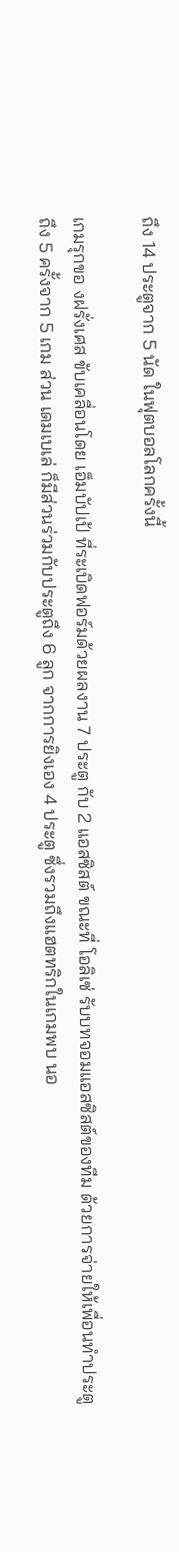ถึง 14 ประตูจาก 5 นัด ในฟุตบอลโลกครั้งนี้

เกมรุกขอ งฝรั่งเศส ขับเคลื่อนโดย เอ็มบัปเป้ ที่ระเบิดฟอร์มด้วยผลงาน 7 ประตู กับ 2 แอสซิสต์ ขณะที่ โอลิเซ่ รับบทจอมแอสซิสต์ของทีม ด้วยการจ่ายให้เพื่อนทำประตูถึง 5 ครั้งจาก 5 เกม ส่วน เดมเบเล่ ก็มีส่วนร่วมกับประตูถึง 6 ลูก จากการยิงเอง 4 ประตู ซึ่งรวมถึงแฮตทริกในเกมพบ นอ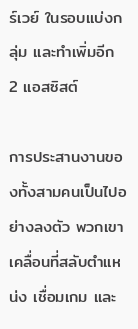ร์เวย์ ในรอบแบ่งกลุ่ม และทำเพิ่มอีก 2 แอสซิสต์

การประสานงานของทั้งสามคนเป็นไปอย่างลงตัว พวกเขาเคลื่อนที่สลับตำแหน่ง เชื่อมเกม และ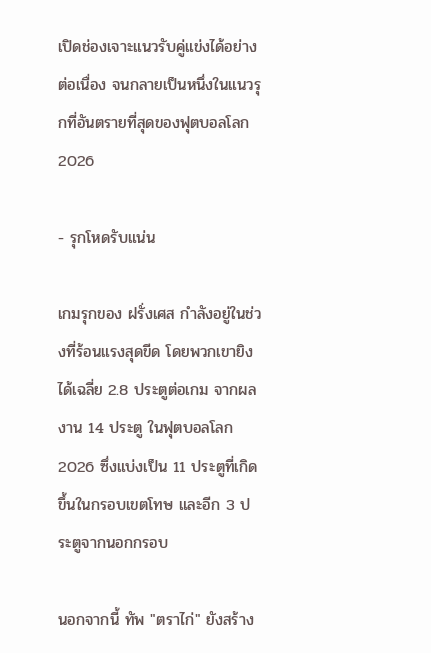เปิดช่องเจาะแนวรับคู่แข่งได้อย่างต่อเนื่อง จนกลายเป็นหนึ่งในแนวรุกที่อันตรายที่สุดของฟุตบอลโลก 2026

- รุกโหดรับแน่น

เกมรุกของ ฝรั่งเศส กำลังอยู่ในช่วงที่ร้อนแรงสุดขีด โดยพวกเขายิงได้เฉลี่ย 2.8 ประตูต่อเกม จากผลงาน 14 ประตู ในฟุตบอลโลก 2026 ซึ่งแบ่งเป็น 11 ประตูที่เกิดขึ้นในกรอบเขตโทษ และอีก 3 ประตูจากนอกกรอบ

นอกจากนี้ ทัพ "ตราไก่" ยังสร้าง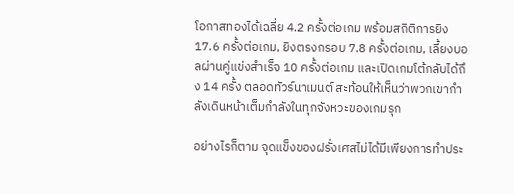โอกาสทองได้เฉลี่ย 4.2 ครั้งต่อเกม พร้อมสถิติการยิง 17.6 ครั้งต่อเกม, ยิงตรงกรอบ 7.8 ครั้งต่อเกม, เลี้ยงบอลผ่านคู่แข่งสำเร็จ 10 ครั้งต่อเกม และเปิดเกมโต้กลับได้ถึง 14 ครั้ง ตลอดทัวร์นาเมนต์ สะท้อนให้เห็นว่าพวกเขากำลังเดินหน้าเต็มกำลังในทุกจังหวะของเกมรุก

อย่างไรก็ตาม จุดแข็งของฝรั่งเศสไม่ได้มีเพียงการทำประ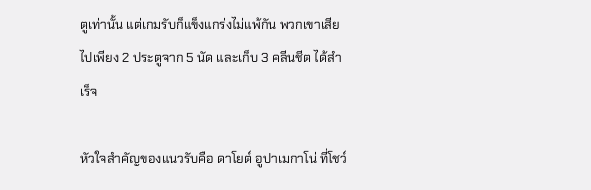ตูเท่านั้น แต่เกมรับก็แข็งแกร่งไม่แพ้กัน พวกเขาเสียไปเพียง 2 ประตูจาก 5 นัด และเก็บ 3 คลีนชีต ได้สำเร็จ

หัวใจสำคัญของแนวรับคือ ดาโยต์ อูปาเมกาโน่ ที่โชว์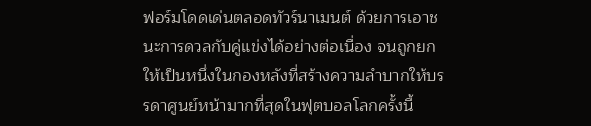ฟอร์มโดดเด่นตลอดทัวร์นาเมนต์ ด้วยการเอาชนะการดวลกับคู่แข่งได้อย่างต่อเนื่อง จนถูกยกให้เป็นหนึ่งในกองหลังที่สร้างความลำบากให้บรรดาศูนย์หน้ามากที่สุดในฟุตบอลโลกครั้งนี้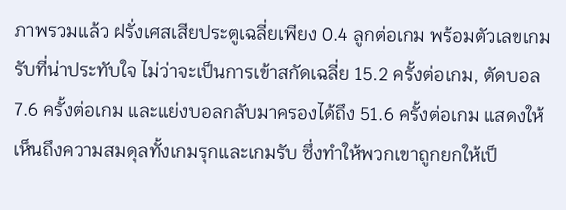ภาพรวมแล้ว ฝรั่งเศสเสียประตูเฉลี่ยเพียง 0.4 ลูกต่อเกม พร้อมตัวเลขเกมรับที่น่าประทับใจ ไม่ว่าจะเป็นการเข้าสกัดเฉลี่ย 15.2 ครั้งต่อเกม, ตัดบอล 7.6 ครั้งต่อเกม และแย่งบอลกลับมาครองได้ถึง 51.6 ครั้งต่อเกม แสดงให้เห็นถึงความสมดุลทั้งเกมรุกและเกมรับ ซึ่งทำให้พวกเขาถูกยกให้เป็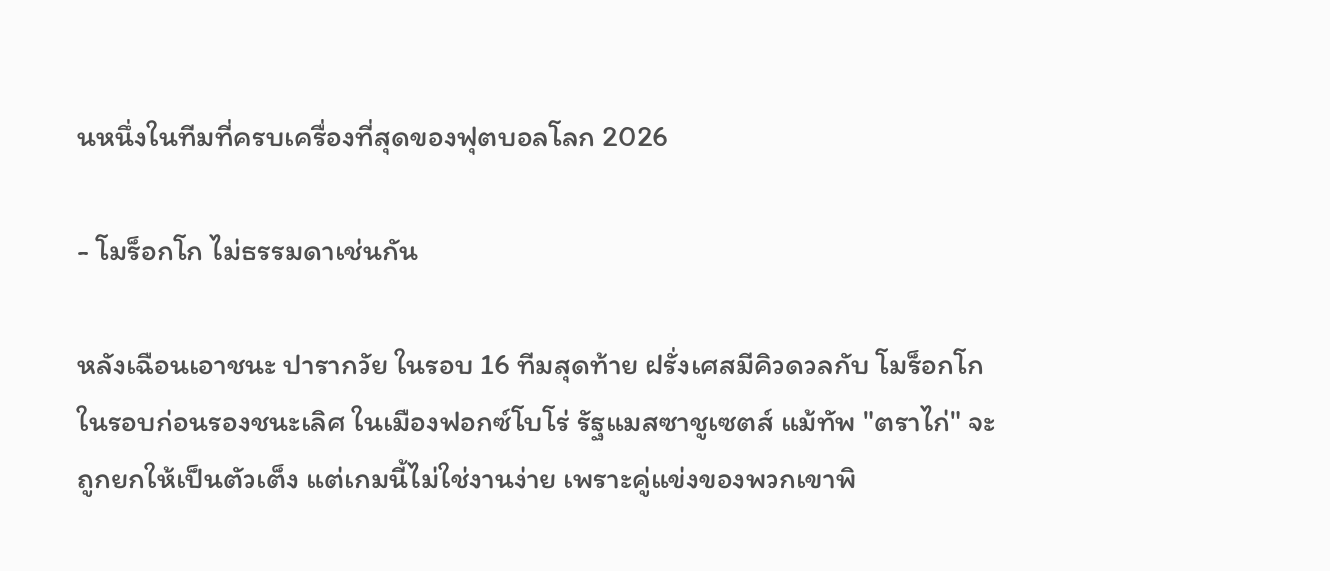นหนึ่งในทีมที่ครบเครื่องที่สุดของฟุตบอลโลก 2026

- โมร็อกโก ไม่ธรรมดาเช่นกัน

หลังเฉือนเอาชนะ ปารากวัย ในรอบ 16 ทีมสุดท้าย ฝรั่งเศสมีคิวดวลกับ โมร็อกโก ในรอบก่อนรองชนะเลิศ ในเมืองฟอกซ์โบโร่ รัฐแมสซาชูเซตส์ แม้ทัพ "ตราไก่" จะถูกยกให้เป็นตัวเต็ง แต่เกมนี้ไม่ใช่งานง่าย เพราะคู่แข่งของพวกเขาพิ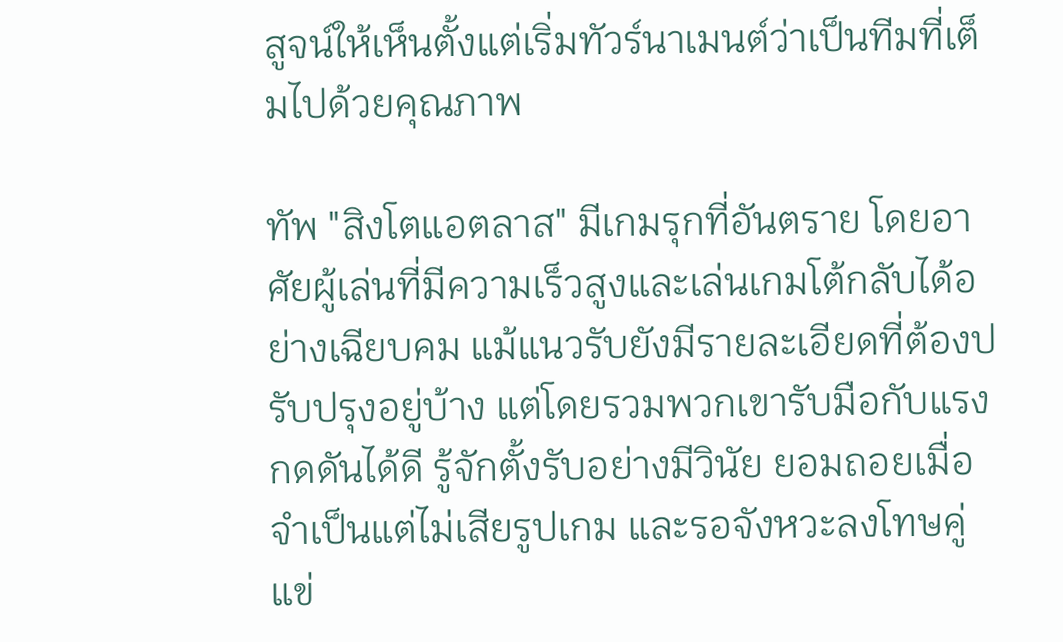สูจน์ให้เห็นตั้งแต่เริ่มทัวร์นาเมนต์ว่าเป็นทีมที่เต็มไปด้วยคุณภาพ

ทัพ "สิงโตแอตลาส" มีเกมรุกที่อันตราย โดยอาศัยผู้เล่นที่มีความเร็วสูงและเล่นเกมโต้กลับได้อย่างเฉียบคม แม้แนวรับยังมีรายละเอียดที่ต้องปรับปรุงอยู่บ้าง แต่โดยรวมพวกเขารับมือกับแรงกดดันได้ดี รู้จักตั้งรับอย่างมีวินัย ยอมถอยเมื่อจำเป็นแต่ไม่เสียรูปเกม และรอจังหวะลงโทษคู่แข่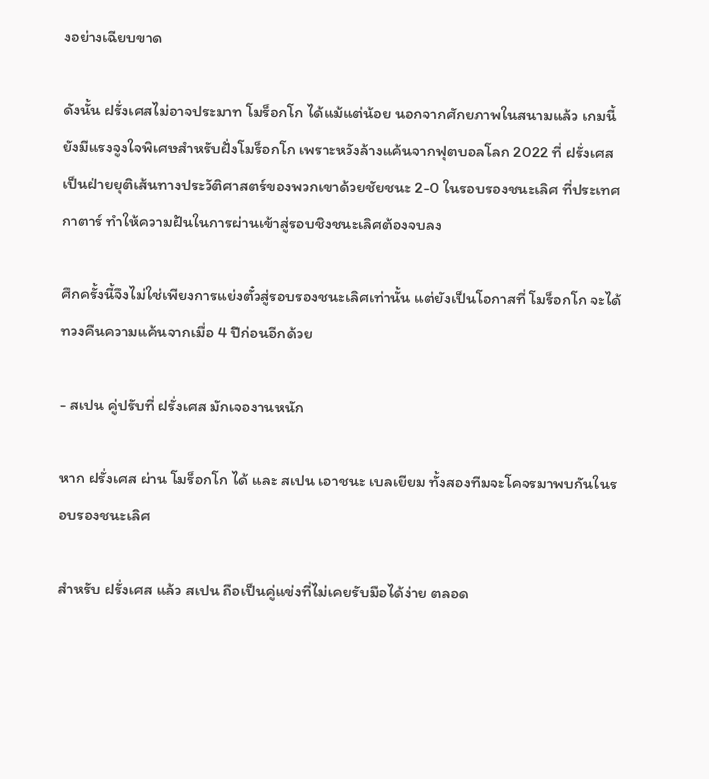งอย่างเฉียบขาด

ดังนั้น ฝรั่งเศสไม่อาจประมาท โมร็อกโก ได้แม้แต่น้อย นอกจากศักยภาพในสนามแล้ว เกมนี้ยังมีแรงจูงใจพิเศษสำหรับฝั่งโมร็อกโก เพราะหวังล้างแค้นจากฟุตบอลโลก 2022 ที่ ฝรั่งเศส เป็นฝ่ายยุติเส้นทางประวัติศาสตร์ของพวกเขาด้วยชัยชนะ 2-0 ในรอบรองชนะเลิศ ที่ประเทศกาตาร์ ทำให้ความฝันในการผ่านเข้าสู่รอบชิงชนะเลิศต้องจบลง

ศึกครั้งนี้จึงไม่ใช่เพียงการแย่งตั๋วสู่รอบรองชนะเลิศเท่านั้น แต่ยังเป็นโอกาสที่ โมร็อกโก จะได้ทวงคืนความแค้นจากเมื่อ 4 ปีก่อนอีกด้วย

- สเปน คู่ปรับที่ ฝรั่งเศส มักเจองานหนัก

หาก ฝรั่งเศส ผ่าน โมร็อกโก ได้ และ สเปน เอาชนะ เบลเยียม ทั้งสองทีมจะโคจรมาพบกันในรอบรองชนะเลิศ

สำหรับ ฝรั่งเศส แล้ว สเปน ถือเป็นคู่แข่งที่ไม่เคยรับมือได้ง่าย ตลอด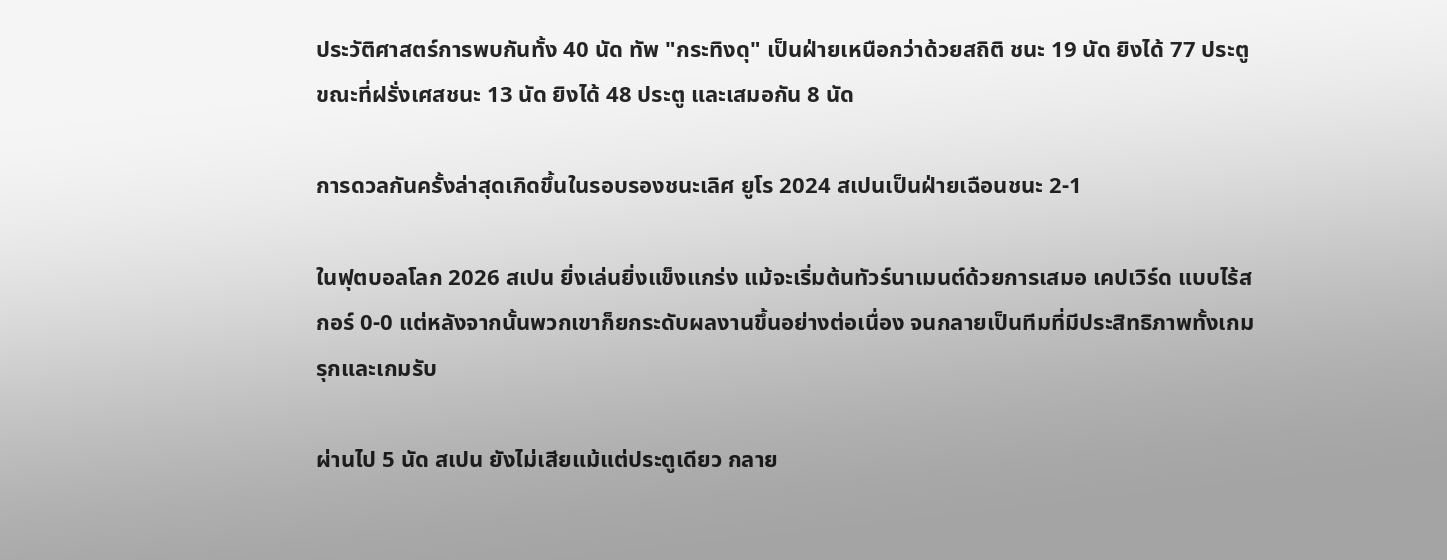ประวัติศาสตร์การพบกันทั้ง 40 นัด ทัพ "กระทิงดุ" เป็นฝ่ายเหนือกว่าด้วยสถิติ ชนะ 19 นัด ยิงได้ 77 ประตู ขณะที่ฝรั่งเศสชนะ 13 นัด ยิงได้ 48 ประตู และเสมอกัน 8 นัด

การดวลกันครั้งล่าสุดเกิดขึ้นในรอบรองชนะเลิศ ยูโร 2024 สเปนเป็นฝ่ายเฉือนชนะ 2-1

ในฟุตบอลโลก 2026 สเปน ยิ่งเล่นยิ่งแข็งแกร่ง แม้จะเริ่มต้นทัวร์นาเมนต์ด้วยการเสมอ เคปเวิร์ด แบบไร้สกอร์ 0-0 แต่หลังจากนั้นพวกเขาก็ยกระดับผลงานขึ้นอย่างต่อเนื่อง จนกลายเป็นทีมที่มีประสิทธิภาพทั้งเกมรุกและเกมรับ

ผ่านไป 5 นัด สเปน ยังไม่เสียแม้แต่ประตูเดียว กลาย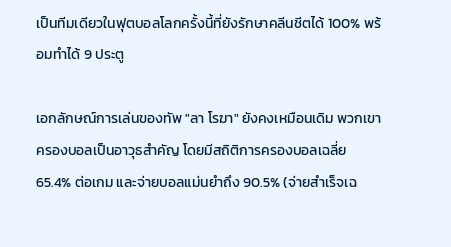เป็นทีมเดียวในฟุตบอลโลกครั้งนี้ที่ยังรักษาคลีนชีตได้ 100% พร้อมทำได้ 9 ประตู

เอกลักษณ์การเล่นของทัพ "ลา โรฆา" ยังคงเหมือนเดิม พวกเขาครองบอลเป็นอาวุธสำคัญ โดยมีสถิติการครองบอลเฉลี่ย 65.4% ต่อเกม และจ่ายบอลแม่นยำถึง 90.5% (จ่ายสำเร็จเฉ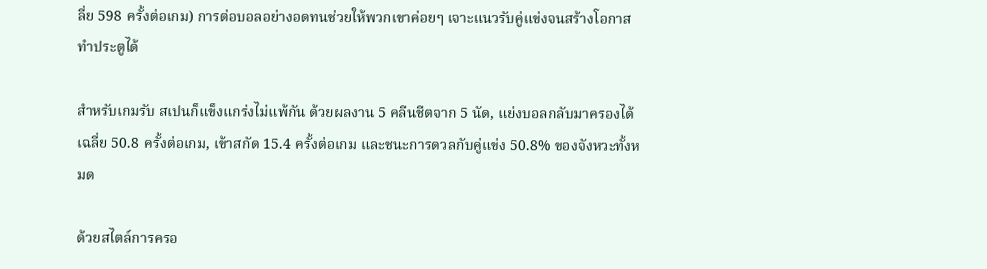ลี่ย 598 ครั้งต่อเกม) การต่อบอลอย่างอดทนช่วยให้พวกเขาค่อยๆ เจาะแนวรับคู่แข่งจนสร้างโอกาสทำประตูได้

สำหรับเกมรับ สเปนก็แข็งแกร่งไม่แพ้กัน ด้วยผลงาน 5 คลีนชีตจาก 5 นัด, แย่งบอลกลับมาครองได้เฉลี่ย 50.8 ครั้งต่อเกม, เข้าสกัด 15.4 ครั้งต่อเกม และชนะการดวลกับคู่แข่ง 50.8% ของจังหวะทั้งหมด

ด้วยสไตล์การครอ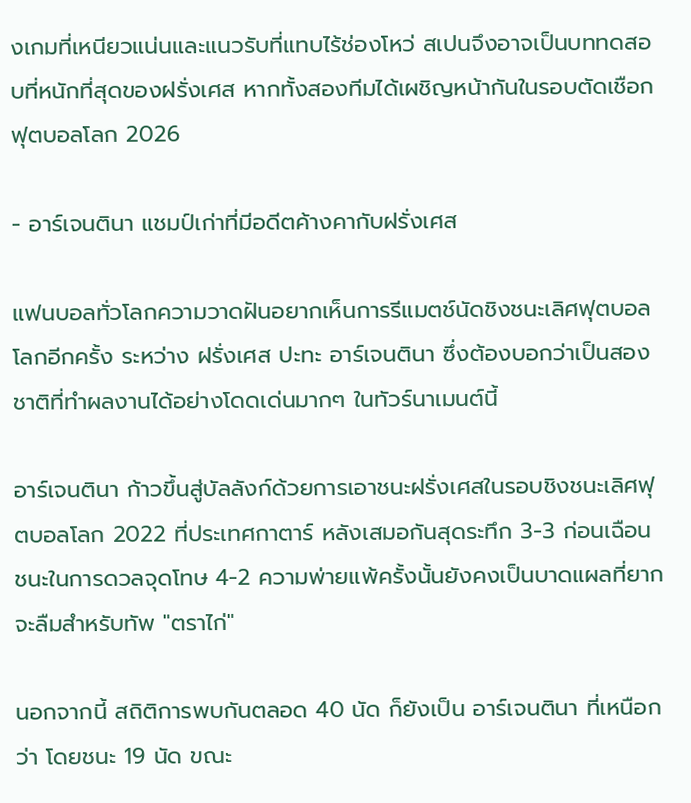งเกมที่เหนียวแน่นและแนวรับที่แทบไร้ช่องโหว่ สเปนจึงอาจเป็นบททดสอบที่หนักที่สุดของฝรั่งเศส หากทั้งสองทีมได้เผชิญหน้ากันในรอบตัดเชือกฟุตบอลโลก 2026

- อาร์เจนตินา แชมป์เก่าที่มีอดีตค้างคากับฝรั่งเศส

แฟนบอลทั่วโลกความวาดฝันอยากเห็นการรีแมตช์นัดชิงชนะเลิศฟุตบอลโลกอีกครั้ง ระหว่าง ฝรั่งเศส ปะทะ อาร์เจนตินา ซึ่งต้องบอกว่าเป็นสองชาติที่ทำผลงานได้อย่างโดดเด่นมากๆ ในทัวร์นาเมนต์นี้

อาร์เจนตินา ก้าวขึ้นสู่บัลลังก์ด้วยการเอาชนะฝรั่งเศสในรอบชิงชนะเลิศฟุตบอลโลก 2022 ที่ประเทศกาตาร์ หลังเสมอกันสุดระทึก 3-3 ก่อนเฉือนชนะในการดวลจุดโทษ 4-2 ความพ่ายแพ้ครั้งนั้นยังคงเป็นบาดแผลที่ยากจะลืมสำหรับทัพ "ตราไก่"

นอกจากนี้ สถิติการพบกันตลอด 40 นัด ก็ยังเป็น อาร์เจนตินา ที่เหนือกว่า โดยชนะ 19 นัด ขณะ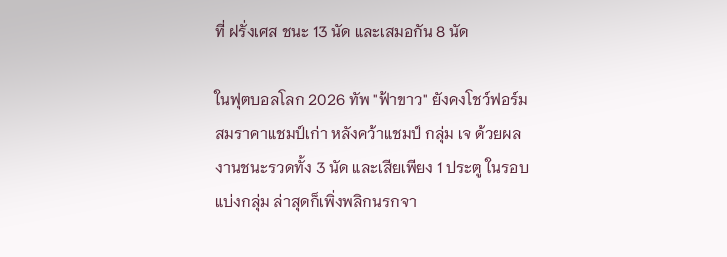ที่ ฝรั่งเศส ชนะ 13 นัด และเสมอกัน 8 นัด

ในฟุตบอลโลก 2026 ทัพ "ฟ้าขาว" ยังคงโชว์ฟอร์มสมราคาแชมป์เก่า หลังคว้าแชมป์ กลุ่ม เจ ด้วยผลงานชนะรวดทั้ง 3 นัด และเสียเพียง 1 ประตู ในรอบแบ่งกลุ่ม ล่าสุดก็เพิ่งพลิกนรกจา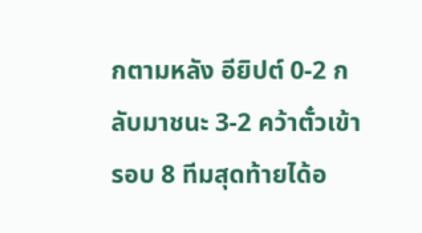กตามหลัง อียิปต์ 0-2 กลับมาชนะ 3-2 คว้าตั๋วเข้ารอบ 8 ทีมสุดท้ายได้อ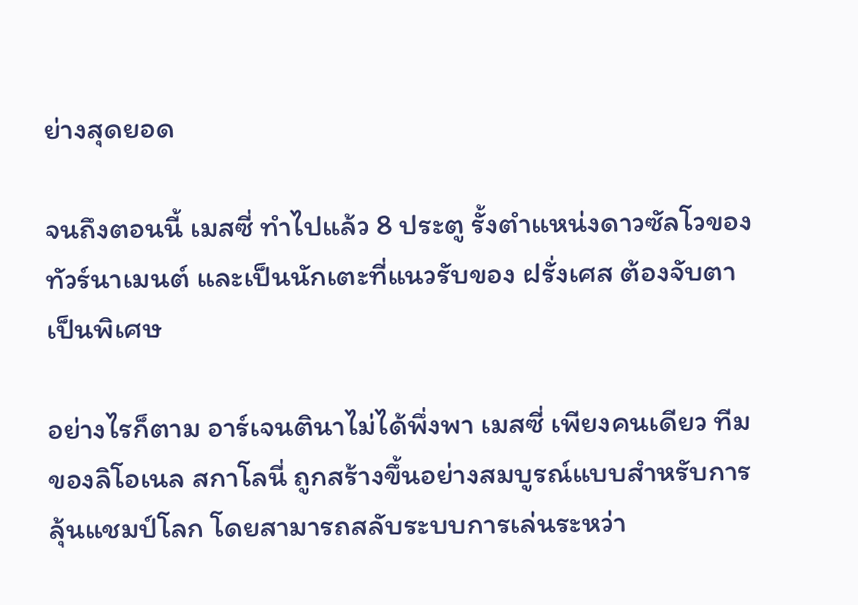ย่างสุดยอด

จนถึงตอนนี้ เมสซี่ ทำไปแล้ว 8 ประตู รั้งตำแหน่งดาวซัลโวของทัวร์นาเมนต์ และเป็นนักเตะที่แนวรับของ ฝรั่งเศส ต้องจับตาเป็นพิเศษ

อย่างไรก็ตาม อาร์เจนตินาไม่ได้พึ่งพา เมสซี่ เพียงคนเดียว ทีมของลิโอเนล สกาโลนี่ ถูกสร้างขึ้นอย่างสมบูรณ์แบบสำหรับการลุ้นแชมป์โลก โดยสามารถสลับระบบการเล่นระหว่า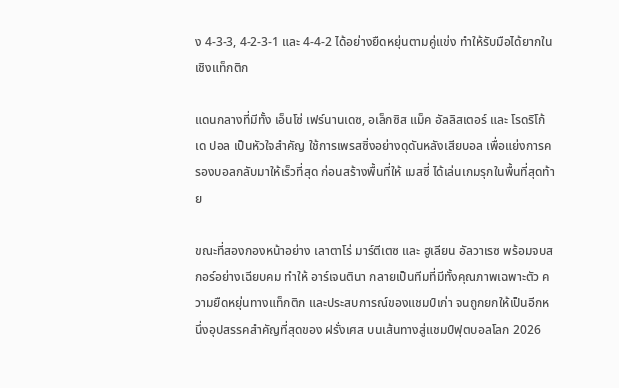ง 4-3-3, 4-2-3-1 และ 4-4-2 ได้อย่างยืดหยุ่นตามคู่แข่ง ทำให้รับมือได้ยากในเชิงแท็กติก

แดนกลางที่มีทั้ง เอ็นโซ่ เฟร์นานเดซ, อเล็กซิส แม็ค อัลลิสเตอร์ และ โรดริโก้ เด ปอล เป็นหัวใจสำคัญ ใช้การเพรสซิ่งอย่างดุดันหลังเสียบอล เพื่อแย่งการครองบอลกลับมาให้เร็วที่สุด ก่อนสร้างพื้นที่ให้ เมสซี่ ได้เล่นเกมรุกในพื้นที่สุดท้าย

ขณะที่สองกองหน้าอย่าง เลาตาโร่ มาร์ตีเตซ และ ฮูเลียน อัลวาเรซ พร้อมจบสกอร์อย่างเฉียบคม ทำให้ อาร์เจนตินา กลายเป็นทีมที่มีทั้งคุณภาพเฉพาะตัว ความยืดหยุ่นทางแท็กติก และประสบการณ์ของแชมป์เก่า จนถูกยกให้เป็นอีกหนึ่งอุปสรรคสำคัญที่สุดของ ฝรั่งเศส บนเส้นทางสู่แชมป์ฟุตบอลโลก 2026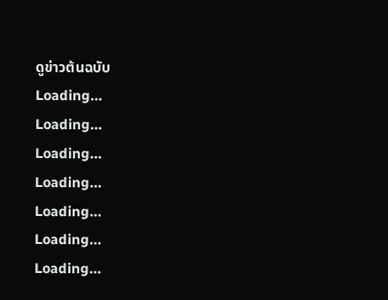ดูข่าวต้นฉบับ
Loading...
Loading...
Loading...
Loading...
Loading...
Loading...
Loading...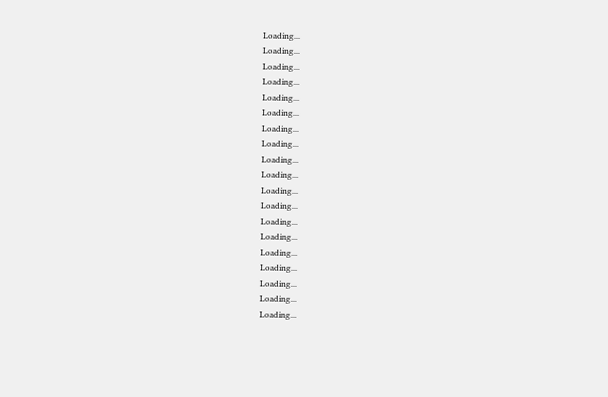Loading...
Loading...
Loading...
Loading...
Loading...
Loading...
Loading...
Loading...
Loading...
Loading...
Loading...
Loading...
Loading...
Loading...
Loading...
Loading...
Loading...
Loading...
Loading...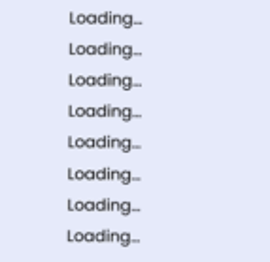Loading...
Loading...
Loading...
Loading...
Loading...
Loading...
Loading...
Loading...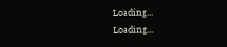Loading...
Loading...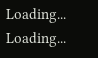Loading...
Loading...